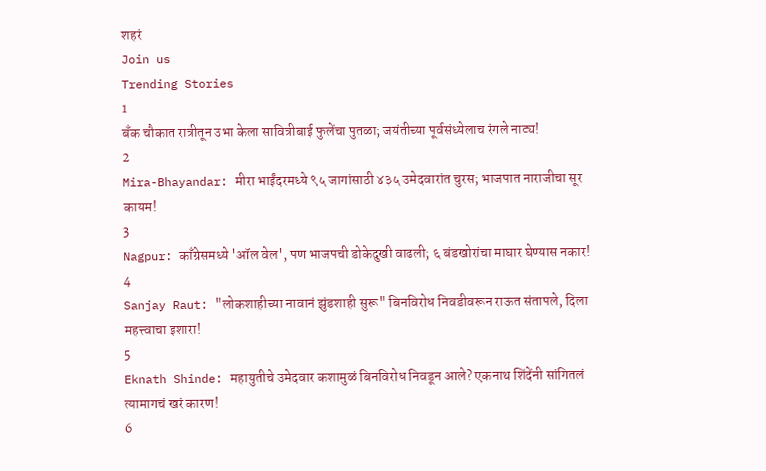शहरं
Join us
Trending Stories
1
बँक चौकात रात्रीतून उभा केला सावित्रीबाई फुलेंचा पुतळा; जयंतीच्या पूर्वसंध्येलाच रंगले नाट्य!
2
Mira-Bhayandar: मीरा भाईंदरमध्ये ९५ जागांसाठी ४३५ उमेदवारांत चुरस; भाजपात नाराजीचा सूर कायम!
3
Nagpur: काँग्रेसमध्ये 'ऑल वेल', पण भाजपची डोकेदुखी वाढली; ६ बंडखोरांचा माघार घेण्यास नकार!
4
Sanjay Raut: "लोकशाहीच्या नावानं झुंडशाही सुरू" बिनविरोध निवडीवरून राऊत संतापले, दिला महत्त्वाचा इशारा!
5
Eknath Shinde: महायुतीचे उमेदवार कशामुळं बिनविरोध निवडून आले? एकनाथ शिंदेंनी सांगितलं त्यामागचं खरं कारण!
6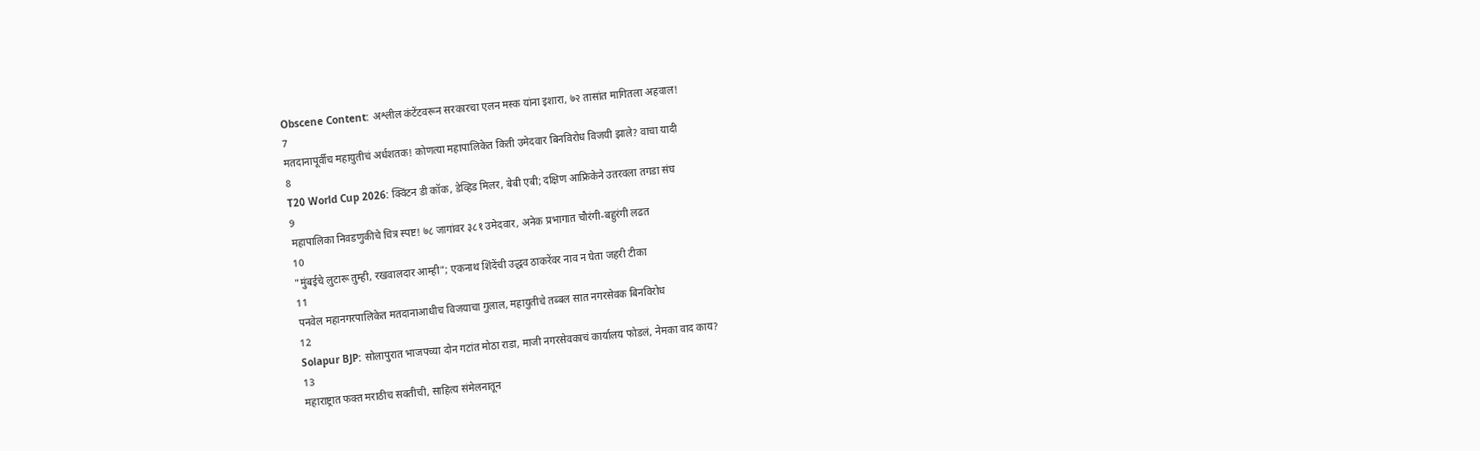Obscene Content: अश्लील कंटेंटवरून सरकारचा एलन मस्क यांना इशारा, ७२ तासांत मागितला अहवाल!
7
मतदानापूर्वीच महायुतीचं अर्धशतक! कोणत्या महापालिकेत किती उमेदवार बिनविरोध विजयी झाले? वाचा यादी
8
T20 World Cup 2026: क्विंटन डी कॉक, डेव्हिड मिलर, बेबी एबी; दक्षिण आफ्रिकेने उतरवला तगडा संघ
9
महापालिका निवडणुकीचे चित्र स्पष्ट! ७८ जागांवर ३८१ उमेदवार, अनेक प्रभागात चौरंगी-बहुरंगी लढत
10
"मुंबईचे लुटारू तुम्ही, रखवालदार आम्ही"; एकनाथ शिंदेंची उद्धव ठाकरेंवर नाव न घेता जहरी टीका
11
पनवेल महानगरपालिकेत मतदानाआधीच विजयाचा गुलाल, महायुतीचे तब्बल सात नगरसेवक बिनविरोध
12
Solapur BJP: सोलापुरात भाजपच्या दोन गटांत मोठा राडा, माजी नगरसेवकाचं कार्यालय फोडलं, नेमका वाद काय?
13
महाराष्ट्रात फक्त मराठीच सक्तीची, साहित्य संमेलनातून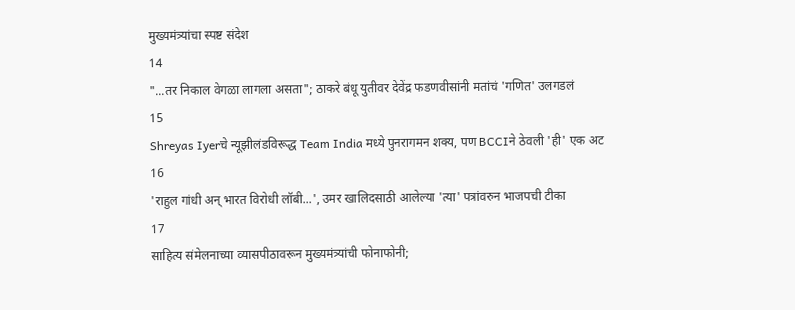मुख्यमंत्र्यांचा स्पष्ट संदेश
14
"...तर निकाल वेगळा लागला असता"; ठाकरे बंधू युतीवर देवेंद्र फडणवीसांनी मतांचं 'गणित' उलगडलं
15
Shreyas Iyerचे न्यूझीलंडविरूद्ध Team India मध्ये पुनरागमन शक्य, पण BCCIने ठेवली 'ही' एक अट
16
'राहुल गांधी अन् भारत विरोधी लॉबी...', उमर खालिदसाठी आलेल्या 'त्या' पत्रांवरुन भाजपची टीका
17
साहित्य संमेलनाच्या व्यासपीठावरून मुख्यमंत्र्यांची फोनाफोनी;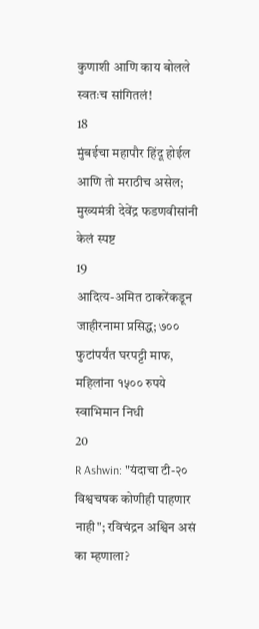कुणाशी आणि काय बोलले स्वतःच सांगितलं!
18
मुंबईचा महापौर हिंदू होईल आणि तो मराठीच असेल; मुख्यमंत्री देवेंद्र फडणवीसांनी केलं स्पष्ट
19
आदित्य-अमित ठाकरेंकडून जाहीरनामा प्रसिद्ध; ७०० फुटांपर्यंत घरपट्टी माफ, महिलांना १५०० रुपये स्वाभिमान निधी
20
R Ashwin: "यंदाचा टी-२० विश्वचषक कोणीही पाहणार नाही"; रविचंद्रन अश्विन असं का म्हणाला?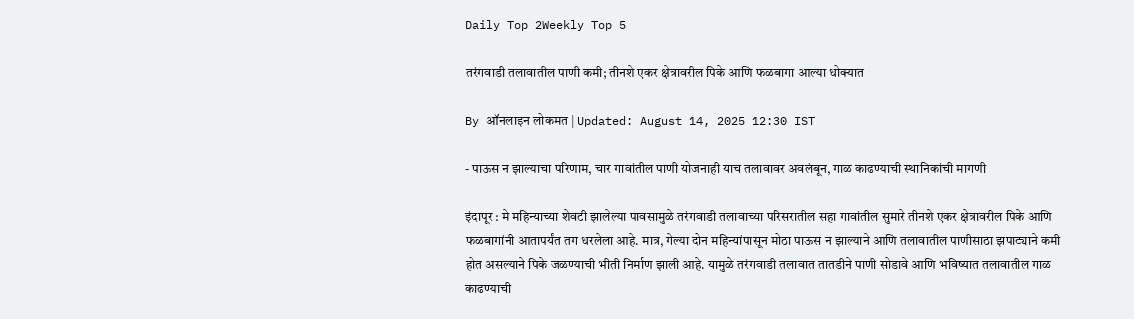Daily Top 2Weekly Top 5

तरंगवाडी तलावातील पाणी कमी; तीनशे एकर क्षेत्रावरील पिके आणि फळबागा आल्या धोक्यात

By ऑनलाइन लोकमत | Updated: August 14, 2025 12:30 IST

- पाऊस न झाल्याचा परिणाम, चार गावांतील पाणी योजनाही याच तलावावर अवलंबून, गाळ काढण्याची स्थानिकांची मागणी

इंदापूर : मे महिन्याच्या शेवटी झालेल्या पावसामुळे तरंगवाडी तलावाच्या परिसरातील सहा गावांतील सुमारे तीनशे एकर क्षेत्रावरील पिके आणि फळबागांनी आतापर्यंत तग धरलेला आहे. मात्र, गेल्या दोन महिन्यांपासून मोठा पाऊस न झाल्याने आणि तलावातील पाणीसाठा झपाट्याने कमी होत असल्याने पिके जळण्याची भीती निर्माण झाली आहे. यामुळे तरंगवाडी तलावात तातडीने पाणी सोडावे आणि भविष्यात तलावातील गाळ काढण्याची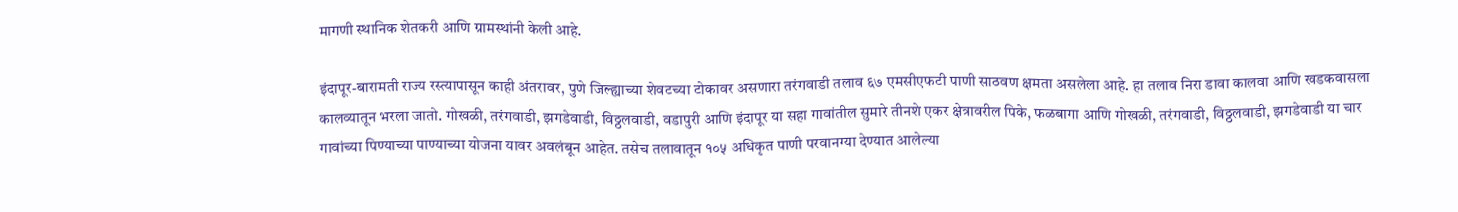मागणी स्थानिक शेतकरी आणि ग्रामस्थांनी केली आहे.

इंदापूर-बारामती राज्य रस्त्यापासून काही अंतरावर, पुणे जिल्ह्याच्या शेवटच्या टोकावर असणारा तरंगवाडी तलाव ६७ एमसीएफटी पाणी साठवण क्षमता असलेला आहे. हा तलाव निरा डावा कालवा आणि खडकवासला कालव्यातून भरला जातो. गोखळी, तरंगवाडी, झगडेवाडी, विठ्ठलवाडी, वडापुरी आणि इंदापूर या सहा गावांतील सुमारे तीनशे एकर क्षेत्रावरील पिके, फळबागा आणि गोखळी, तरंगवाडी, विठ्ठलवाडी, झगडेवाडी या चार गावांच्या पिण्याच्या पाण्याच्या योजना यावर अवलंबून आहेत. तसेच तलावातून १०५ अधिकृत पाणी परवानग्या देण्यात आलेल्या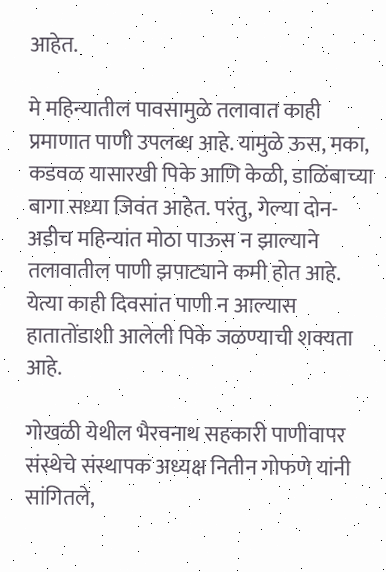आहेत.

मे महिन्यातील पावसामुळे तलावात काही प्रमाणात पाणी उपलब्ध आहे. यामुळे ऊस, मका, कडवळ यासारखी पिके आणि केळी, डाळिंबाच्या बागा सध्या जिवंत आहेत. परंतु, गेल्या दोन-अडीच महिन्यांत मोठा पाऊस न झाल्याने तलावातील पाणी झपाट्याने कमी होत आहे. येत्या काही दिवसांत पाणी न आल्यास हातातोंडाशी आलेली पिके जळण्याची शक्यता आहे.

गोखळी येथील भैरवनाथ सहकारी पाणीवापर संस्थेचे संस्थापक अध्यक्ष नितीन गोफणे यांनी सांगितले,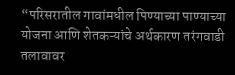“परिसरातील गावांमधील पिण्याच्या पाण्याच्या योजना आणि शेतकऱ्यांचे अर्थकारण तरंगवाडी तलावावर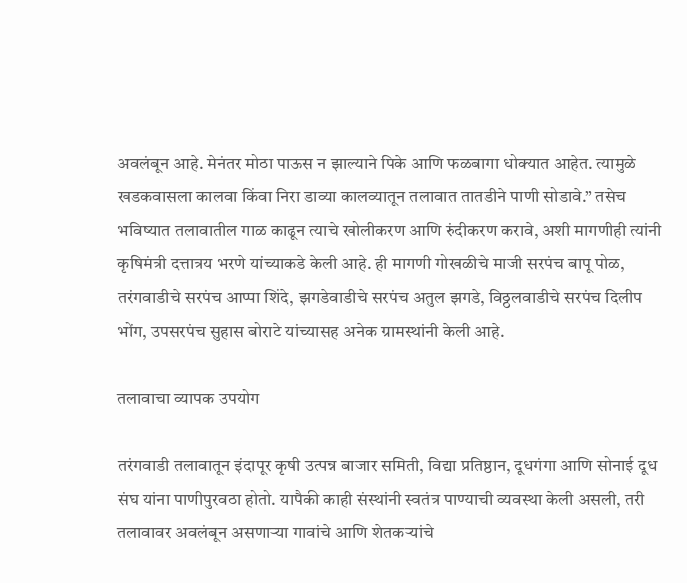अवलंबून आहे. मेनंतर मोठा पाऊस न झाल्याने पिके आणि फळबागा धोक्यात आहेत. त्यामुळे खडकवासला कालवा किंवा निरा डाव्या कालव्यातून तलावात तातडीने पाणी सोडावे.” तसेच भविष्यात तलावातील गाळ काढून त्याचे खोलीकरण आणि रुंदीकरण करावे, अशी मागणीही त्यांनी कृषिमंत्री दत्तात्रय भरणे यांच्याकडे केली आहे. ही मागणी गोखळीचे माजी सरपंच बापू पोळ, तरंगवाडीचे सरपंच आप्पा शिंदे, झगडेवाडीचे सरपंच अतुल झगडे, विठ्ठलवाडीचे सरपंच दिलीप भोंग, उपसरपंच सुहास बोराटे यांच्यासह अनेक ग्रामस्थांनी केली आहे.

तलावाचा व्यापक उपयोग

तरंगवाडी तलावातून इंदापूर कृषी उत्पन्न बाजार समिती, विद्या प्रतिष्ठान, दूधगंगा आणि सोनाई दूध संघ यांना पाणीपुरवठा होतो. यापैकी काही संस्थांनी स्वतंत्र पाण्याची व्यवस्था केली असली, तरी तलावावर अवलंबून असणाऱ्या गावांचे आणि शेतकऱ्यांचे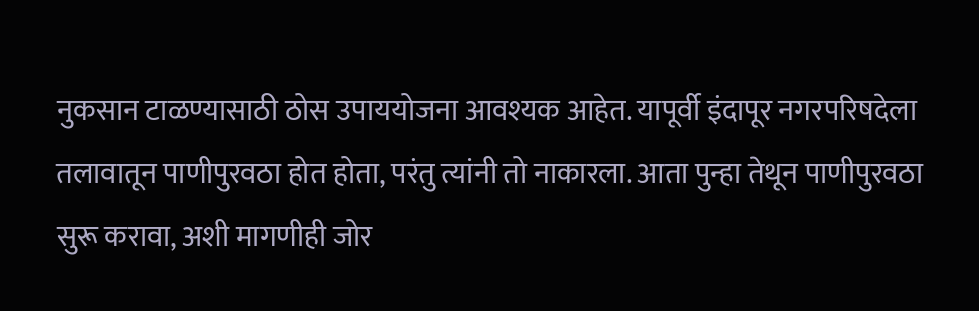नुकसान टाळण्यासाठी ठोस उपाययोजना आवश्यक आहेत. यापूर्वी इंदापूर नगरपरिषदेला तलावातून पाणीपुरवठा होत होता, परंतु त्यांनी तो नाकारला. आता पुन्हा तेथून पाणीपुरवठा सुरू करावा, अशी मागणीही जोर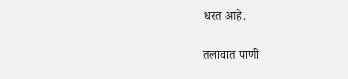धरत आहे.

तलावात पाणी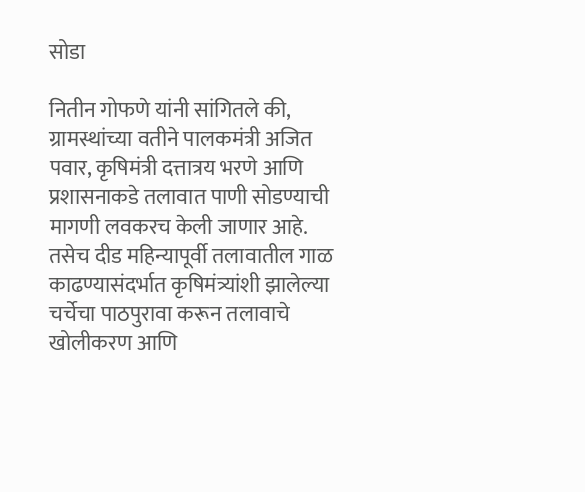सोडा

नितीन गोफणे यांनी सांगितले की, ग्रामस्थांच्या वतीने पालकमंत्री अजित पवार, कृषिमंत्री दत्तात्रय भरणे आणि प्रशासनाकडे तलावात पाणी सोडण्याची मागणी लवकरच केली जाणार आहे. तसेच दीड महिन्यापूर्वी तलावातील गाळ काढण्यासंदर्भात कृषिमंत्र्यांशी झालेल्या चर्चेचा पाठपुरावा करून तलावाचे खोलीकरण आणि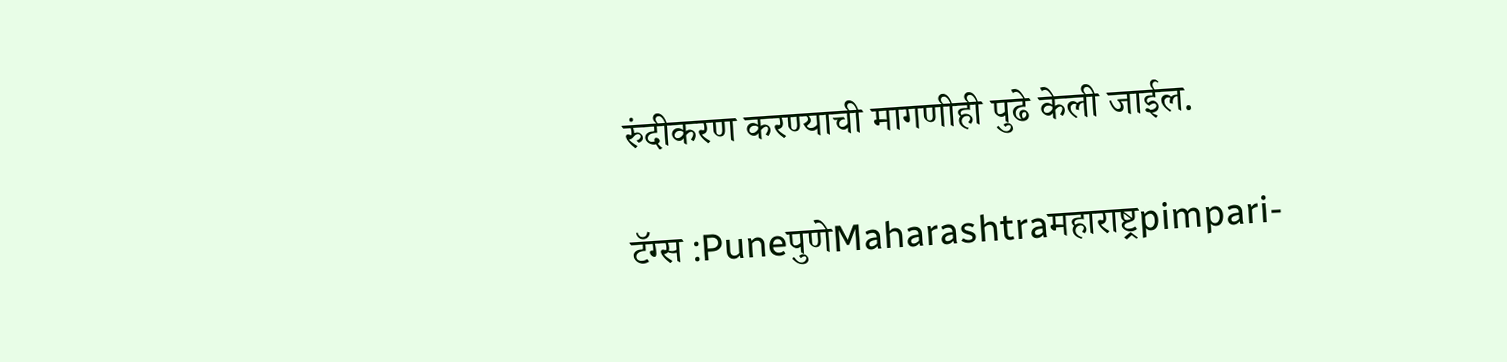रुंदीकरण करण्याची मागणीही पुढे केली जाईल.

टॅग्स :PuneपुणेMaharashtraमहाराष्ट्रpimpari-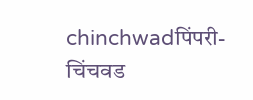chinchwadपिंपरी-चिंचवड